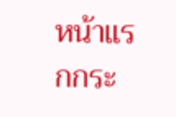หน้าแรกกระ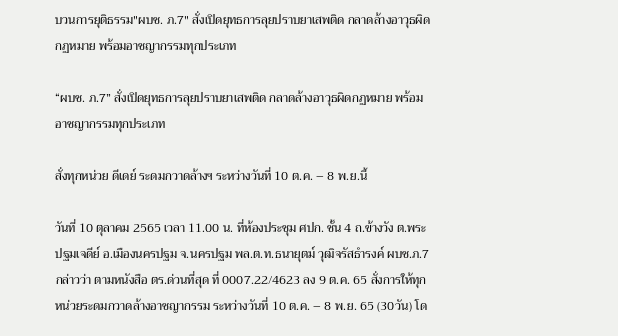บวนการยุติธรรม"ผบช. ภ.7" สั่งเปิดยุทธการลุยปราบยาเสพติด กลาดล้างอาวุธผิดกฏหมาย พร้อมอาชญากรรมทุกประเภท

“ผบช. ภ.7” สั่งเปิดยุทธการลุยปราบยาเสพติด กลาดล้างอาวุธผิดกฏหมาย พร้อมอาชญากรรมทุกประเภท

สั่งทุกหน่วย ดีเดย์ ระดมกวาดล้างฯ ระหว่างวันที่ 10 ต.ค. – 8 พ.ย.นี้

วันที่ 10 ตุลาคม 2565 เวลา 11.00 น. ที่ห้องประชุม ศปก. ชั้น 4 ถ.ข้างวัง ต.พระปฐมเจดีย์ อ.เมืองนครปฐม จ.นครปฐม พล.ต.ท.ธนายุตม์ วุฒิจรัสธำรงค์ ผบช.ภ.7 กล่าวว่า ตามหนังสือ ตร.ด่วนที่สุด ที่ 0007.22/4623 ลง 9 ต.ค. 65 สั่งการให้ทุกหน่วยระดมกวาดล้างอาชญากรรม ระหว่างวันที่ 10 ต.ค. – 8 พ.ย. 65 (30วัน) โด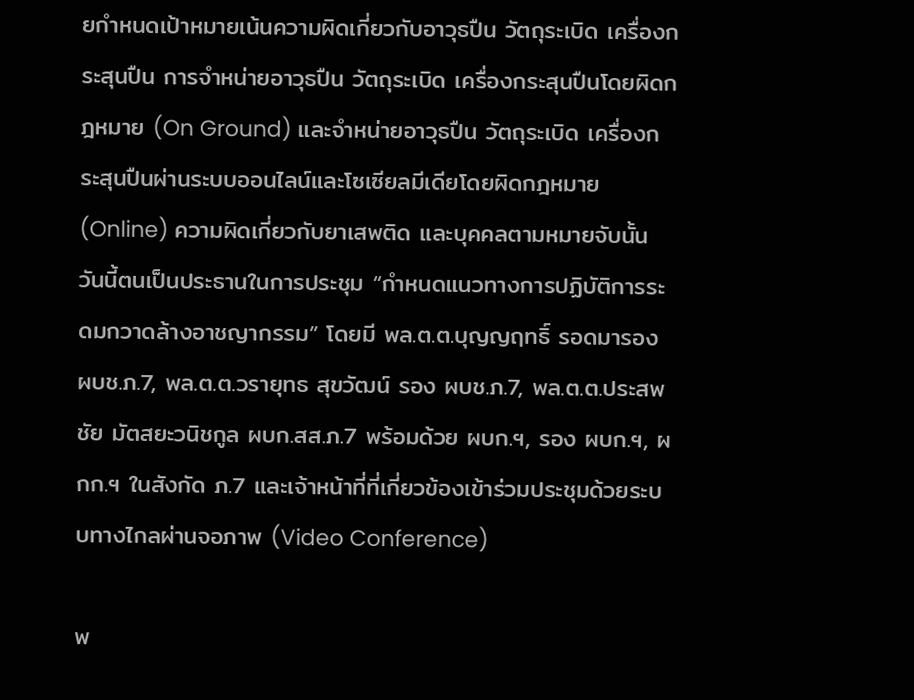ยกำหนดเป้าหมายเน้นความผิดเกี่ยวกับอาวุธปืน วัตถุระเบิด เครื่องกระสุนปืน การจำหน่ายอาวุธปืน วัตถุระเบิด เครื่องกระสุนปืนโดยผิดกฎหมาย (On Ground) และจำหน่ายอาวุธปืน วัตถุระเบิด เครื่องกระสุนปืนผ่านระบบออนไลน์และโซเซียลมีเดียโดยผิดกฎหมาย (Online) ความผิดเกี่ยวกับยาเสพติด และบุคคลตามหมายจับนั้น วันนี้ตนเป็นประธานในการประชุม “กำหนดแนวทางการปฏิบัติการระดมกวาดล้างอาชญากรรม” โดยมี พล.ต.ต.บุญญฤทธิ์ รอดมารอง ผบช.ภ.7, พล.ต.ต.วรายุทธ สุขวัฒน์ รอง ผบช.ภ.7, พล.ต.ต.ประสพชัย มัตสยะวนิชกูล ผบก.สส.ภ.7 พร้อมด้วย ผบก.ฯ, รอง ผบก.ฯ, ผกก.ฯ ในสังกัด ภ.7 และเจ้าหน้าที่ที่เกี่ยวข้องเข้าร่วมประชุมด้วยระบบทางไกลผ่านจอภาพ (Video Conference)

พ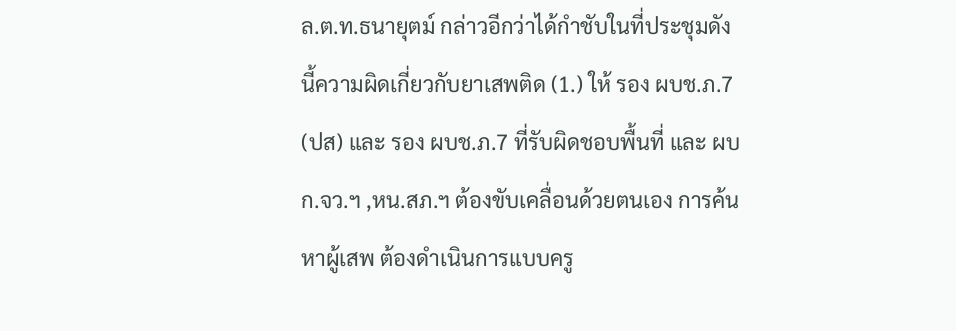ล.ต.ท.ธนายุตม์ กล่าวอีกว่าได้กำชับในที่ประชุมดังนี้ความผิดเกี่ยวกับยาเสพติด (1.) ให้ รอง ผบช.ภ.7 (ปส) และ รอง ผบช.ภ.7 ที่รับผิดชอบพื้นที่ และ ผบก.จว.ฯ ,หน.สภ.ฯ ต้องขับเคลื่อนด้วยตนเอง การค้นหาผู้เสพ ต้องดำเนินการแบบครู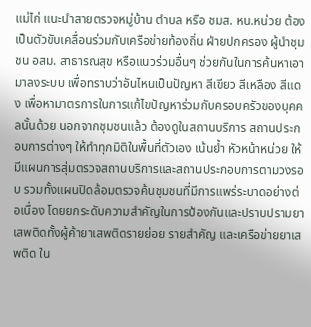แม่ไก่ แนะนำสายตรวจหมู่บ้าน ตำบล หรือ ชมส. หน.หน่วย ต้องเป็นตัวขับเคลื่อนร่วมกับเครือข่ายท้องถิ่น ฝ่ายปกครอง ผู้นำชุมชน อสม. สาธารณสุข หรือแนวร่วมอื่นๆ ช่วยกันในการค้นหาเอามาลงระบบ เพื่อทราบว่าอันไหนเป็นปัญหา สีเขียว สีเหลือง สีแดง เพื่อหามาตรการในการแก้ไขปัญหาร่วมกับครอบครัวของบุคคลนั้นด้วย นอกจากชุมชนแล้ว ต้องดูในสถานบริการ สถานประกอบการต่างๆ ให้ทำทุกมิติในพื้นที่ตัวเอง เน้นย้ำ หัวหน้าหน่วย ให้มีแผนการสุ่มตรวจสถานบริการและสถานประกอบการตามวงรอบ รวมทั้งแผนปิดล้อมตรวจค้นชุมชนที่มีการแพร่ระบาดอย่างต่อเนื่อง โดยยกระดับความสำคัญในการป้องกันและปราบปรามยาเสพติดทั้งผู้ค้ายาเสพติดรายย่อย รายสำคัญ และเครือข่ายยาเสพติด ใน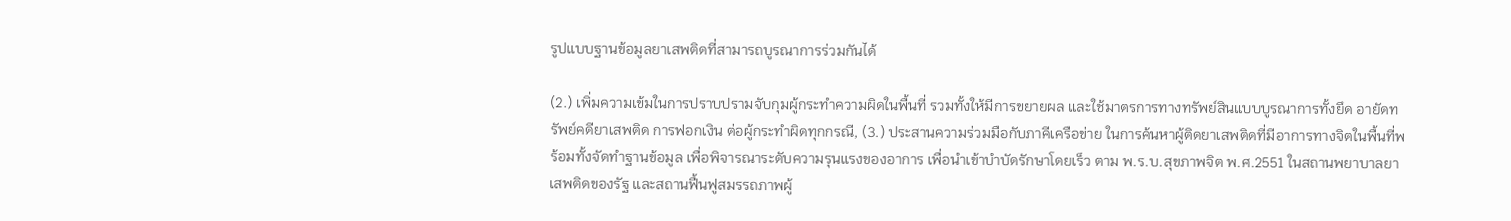รูปแบบฐานข้อมูลยาเสพติดที่สามารถบูรณาการร่วมกันได้

(2.) เพิ่มความเข้มในการปราบปรามจับกุมผู้กระทำความผิดในพื้นที่ รวมทั้งให้มีการขยายผล และใช้มาตรการทางทรัพย์สินแบบบูรณาการทั้งยึด อายัดทรัพย์คดียาเสพติด การฟอกเงิน ต่อผู้กระทําผิดทุกกรณี, (3.) ประสานความร่วมมือกับภาคีเครือข่าย ในการค้นหาผู้ติดยาเสพติดที่มีอาการทางจิตในพื้นที่พร้อมทั้งจัดทำฐานข้อมูล เพื่อพิจารณาระดับความรุนแรงของอาการ เพื่อนำเข้าบำบัดรักษาโดยเร็ว ตาม พ.ร.บ.สุขภาพจิต พ.ศ.2551 ในสถานพยาบาลยาเสพติดของรัฐ และสถานฟื้นฟูสมรรถภาพผู้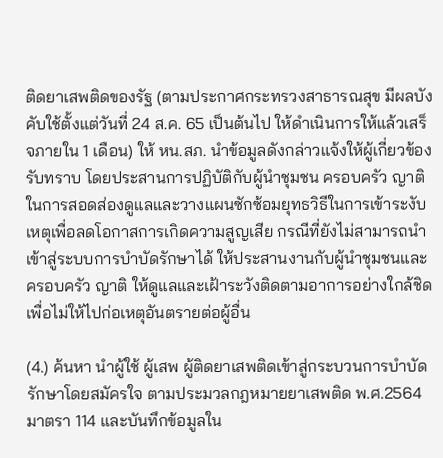ติดยาเสพติดของรัฐ (ตามประกาศกระทรวงสาธารณสุข มีผลบังคับใช้ตั้งแต่วันที่ 24 ส.ค. 65 เป็นต้นไป ให้ดำเนินการให้แล้วเสร็จภายใน 1 เดือน) ให้ หน.สภ. นำข้อมูลดังกล่าวแจ้งให้ผู้เกี่ยวข้องรับทราบ โดยประสานการปฏิบัติกับผู้นำชุมชน ครอบครัว ญาติ ในการสอดส่องดูแลและวางแผนซักซ้อมยุทธวิธีในการเข้าระงับเหตุเพื่อลดโอกาสการเกิดความสูญเสีย กรณีที่ยังไม่สามารถนำเข้าสู่ระบบการบำบัดรักษาได้ ให้ประสานงานกับผู้นำชุมชนและครอบครัว ญาติ ให้ดูแลและเฝ้าระวังติดตามอาการอย่างใกล้ชิด เพื่อไม่ให้ไปก่อเหตุอันตรายต่อผู้อื่น

(4.) ค้นหา นำผู้ใช้ ผู้เสพ ผู้ติดยาเสพติดเข้าสู่กระบวนการบำบัดรักษาโดยสมัครใจ ตามประมวลกฎหมายยาเสพติด พ.ศ.2564 มาตรา 114 และบันทึกข้อมูลใน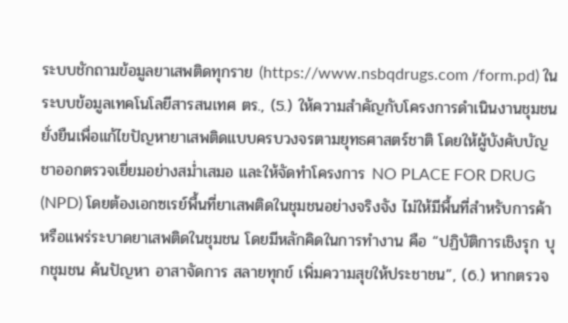ระบบชักถามข้อมูลยาเสพติดทุกราย (https://www.nsbqdrugs.com /form.pd) ในระบบข้อมูลเทคโนโลยีสารสนเทศ ตร., (5.) ให้ความสำคัญกับโครงการดำเนินงานชุมชนยั่งยืนเพื่อแก้ไขปัญหายาเสพติดแบบครบวงจรตามยุทธศาสตร์ชาติ โดยให้ผู้บังคับบัญชาออกตรวจเยี่ยมอย่างสม่ำเสมอ และให้จัดทำโครงการ NO PLACE FOR DRUG (NPD) โดยต้องเอกซเรย์พื้นที่ยาเสพติดในชุมชนอย่างจริงจัง ไม่ให้มีพื้นที่สำหรับการค้าหรือแพร่ระบาดยาเสพติดในชุมชน โดยมีหลักคิดในการทำงาน คือ “ปฏิบัติการเชิงรุก บุกชุมชน ค้นปัญหา อาสาจัดการ สลายทุกข์ เพิ่มความสุขให้ประชาชน”, (6.) หากตรวจ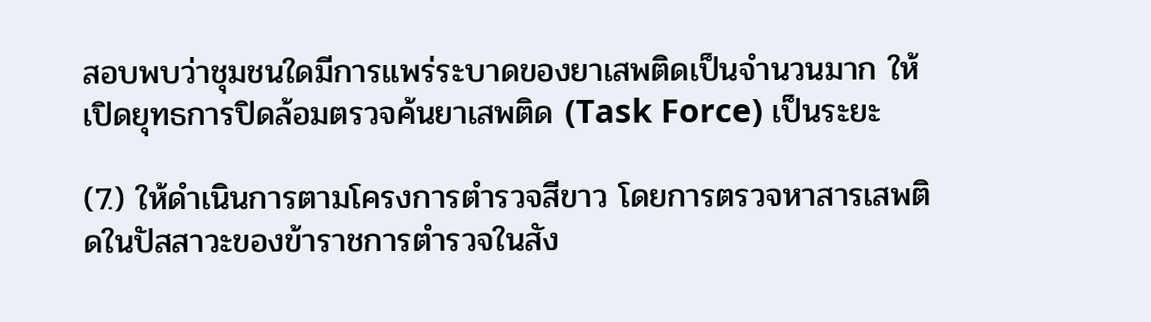สอบพบว่าชุมชนใดมีการแพร่ระบาดของยาเสพติดเป็นจำนวนมาก ให้เปิดยุทธการปิดล้อมตรวจค้นยาเสพติด (Task Force) เป็นระยะ

(7.) ให้ดำเนินการตามโครงการตำรวจสีขาว โดยการตรวจหาสารเสพติดในปัสสาวะของข้าราชการตำรวจในสัง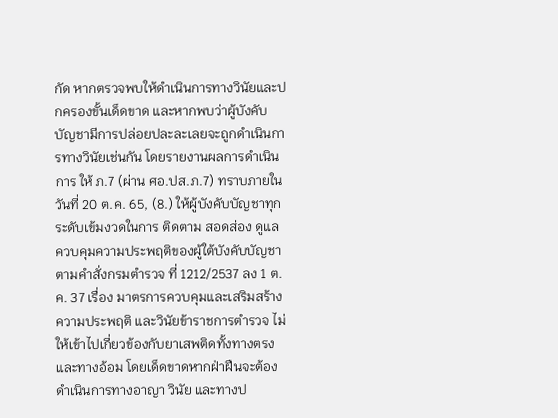กัด หากตรวจพบให้ดำเนินการทางวินัยและปกครองขั้นเด็ดขาด และหากพบว่าผู้บังคับบัญชามีการปล่อยปละละเลยจะถูกดำเนินการทางวินัยเช่นกัน โดยรายงานผลการดำเนินการ ให้ ภ.7 (ผ่าน ศอ.ปส.ภ.7) ทราบภายในวันที่ 20 ต.ค. 65, (8.) ให้ผู้บังคับบัญชาทุกระดับเข้มงวดในการ ติดตาม สอดส่อง ดูแล ควบคุมความประพฤติของผู้ใต้บังคับบัญชา ตามคำสั่งกรมตำรวจ ที่ 1212/2537 ลง 1 ต.ค. 37 เรื่อง มาตรการควบคุมและเสริมสร้างความประพฤติ และวินัยข้าราชการตำรวจ ไม่ให้เข้าไปเกี่ยวข้องกับยาเสพติดทั้งทางตรงและทางอ้อม โดยเด็ดขาดหากฝ่าฝืนจะต้องดำเนินการทางอาญา วินัย และทางป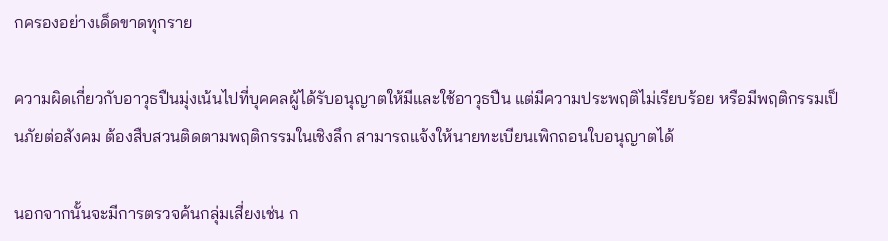กครองอย่างเด็ดขาดทุกราย

ความผิดเกี่ยวกับอาวุธปืนมุ่งเน้นไปที่บุคคลผู้ได้รับอนุญาตให้มีและใช้อาวุธปืน แต่มีความประพฤติไม่เรียบร้อย หรือมีพฤติกรรมเป็นภัยต่อสังคม ต้องสืบสวนติดตามพฤติกรรมในเชิงลึก สามารถแจ้งให้นายทะเบียนเพิกถอนใบอนุญาตได้

นอกจากนั้นจะมีการตรวจค้นกลุ่มเสี่ยงเช่น ก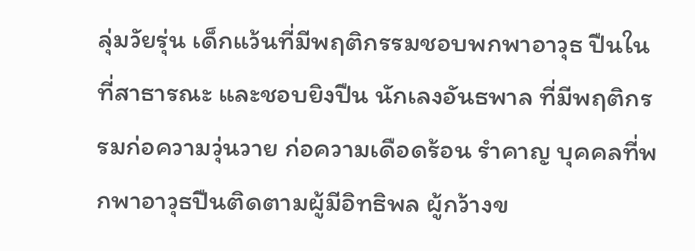ลุ่มวัยรุ่น เด็กแว้นที่มีพฤติกรรมชอบพกพาอาวุธ ปืนในที่สาธารณะ และชอบยิงปืน นักเลงอันธพาล ที่มีพฤติกรรมก่อความวุ่นวาย ก่อความเดือดร้อน รําคาญ บุคคลที่พกพาอาวุธปืนติดตามผู้มีอิทธิพล ผู้กว้างข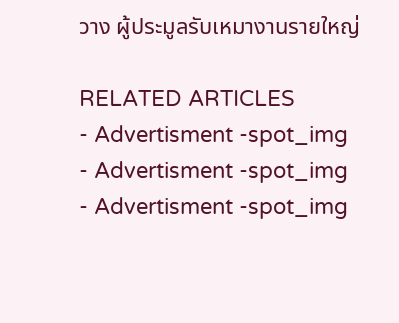วาง ผู้ประมูลรับเหมางานรายใหญ่

RELATED ARTICLES
- Advertisment -spot_img
- Advertisment -spot_img
- Advertisment -spot_img